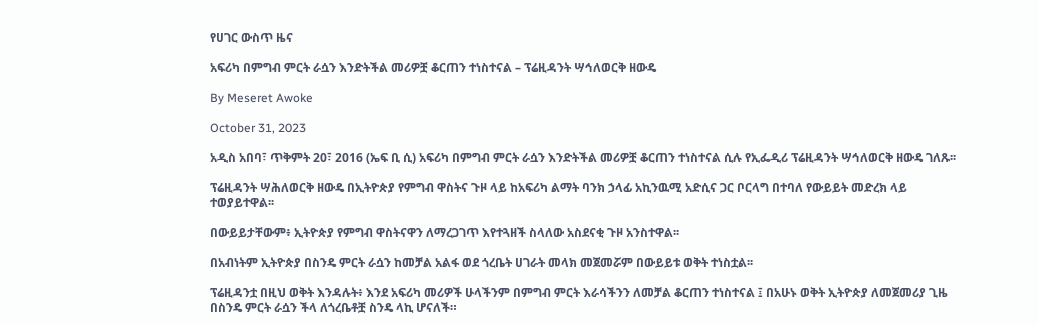የሀገር ውስጥ ዜና

አፍሪካ በምግብ ምርት ራሷን እንድትችል መሪዎቿ ቆርጠን ተነስተናል – ፕሬዚዳንት ሣኅለወርቅ ዘውዴ

By Meseret Awoke

October 31, 2023

አዲስ አበባ፣ ጥቅምት 20፣ 2016 (ኤፍ ቢ ሲ) አፍሪካ በምግብ ምርት ራሷን እንድትችል መሪዎቿ ቆርጠን ተነስተናል ሲሉ የኢፌዲሪ ፕሬዚዳንት ሣኅለወርቅ ዘውዴ ገለጹ፡፡

ፕሬዚዳንት ሣሕለወርቅ ዘውዴ በኢትዮጵያ የምግብ ዋስትና ጉዞ ላይ ከአፍሪካ ልማት ባንክ ኃላፊ አኪንዉሚ አድሲና ጋር ቦርላግ በተባለ የውይይት መድረክ ላይ ተወያይተዋል፡፡

በውይይታቸውም፥ ኢትዮጵያ የምግብ ዋስትናዋን ለማረጋገጥ እየተጓዘች ስላለው አስደናቂ ጉዞ አንስተዋል፡፡

በአብነትም ኢትዮጵያ በስንዴ ምርት ራሷን ከመቻል አልፋ ወደ ጎረቤት ሀገራት መላክ መጀመሯም በውይይቱ ወቅት ተነስቷል፡፡

ፕሬዚዳንቷ በዚህ ወቅት እንዳሉት፥ እንደ አፍሪካ መሪዎች ሁላችንም በምግብ ምርት እራሳችንን ለመቻል ቆርጠን ተነስተናል ፤ በአሁኑ ወቅት ኢትዮጵያ ለመጀመሪያ ጊዜ በስንዴ ምርት ራሷን ችላ ለጎረቤቶቿ ስንዴ ላኪ ሆናለች።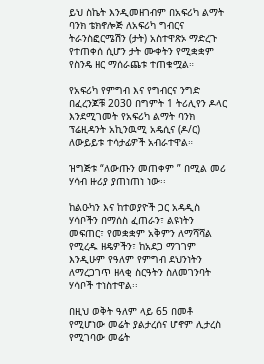ይህ ስኬት እንዲመዘገብም በአፍሪካ ልማት ባንክ ቴክኖሎጅ ለአፍሪካ ግብርና ትራንስፎርሜሽን (ታት) አስተዋጽኦ ማድረጉ የተጠቀሰ ሲሆን ታት ሙቀትን የሚቋቋም የስንዴ ዘር ማሰራጨቱ ተጠቁሟል።

የአፍሪካ የምግብ እና የግብርና ንግድ በፈረንጆቹ 2030 በግምት 1 ትሪሊየን ዶላር እንደሚገመት የአፍሪካ ልማት ባንክ ፕሬዚዳንት አኪንዉሚ አዴሲና (ዶ/ር) ለውይይቱ ተሳታፊዎች አብራተዋል።

ዝግጅቱ “ለውጡን መጠቀም ” በሚል መሪ ሃሳብ ዙሪያ ያጠነጠነ ነው፡፡

ከልዑካን እና ከተወያዮች ጋር አዳዲስ ሃሳቦችን በማሰስ ፈጠራን፣ ልዩነትን መፍጠር፣ የመቋቋም አቅምን ለማሻሻል የሚረዱ ዘዴዎችን፣ ከአደጋ ማገገም እንዲሁም የዓለም የምግብ ደህንነትን ለማረጋገጥ ዘላቂ ስርዓትን ስለመገንባት ሃሳቦች ተነስተዋል፡፡

በዚህ ወቅት ዓለም ላይ 65 በመቶ የሚሆነው መሬት ያልታረሰና ሆኖም ሊታረስ የሚገባው መሬት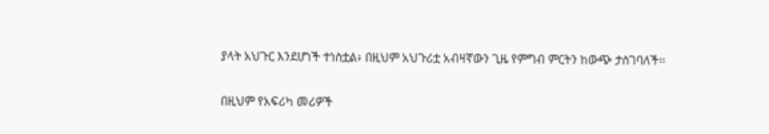ያላት አህጉር እንደሆነች ተነስቷል፥ በዚህም አህጉሪቷ አብዛኛውን ጊዜ የምግብ ምርትን ከውጭ ታስገባለች፡፡

በዚህም የአፍሪካ መሪዎች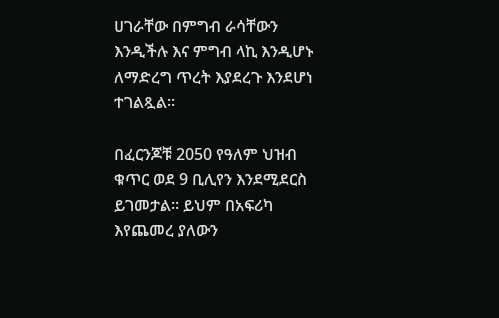ሀገራቸው በምግብ ራሳቸውን እንዲችሉ እና ምግብ ላኪ እንዲሆኑ ለማድረግ ጥረት እያደረጉ እንደሆነ ተገልጿል፡፡

በፈርንጆቹ 2050 የዓለም ህዝብ ቁጥር ወደ 9 ቢሊየን እንደሚደርስ ይገመታል፡፡ ይህም በአፍሪካ እየጨመረ ያለውን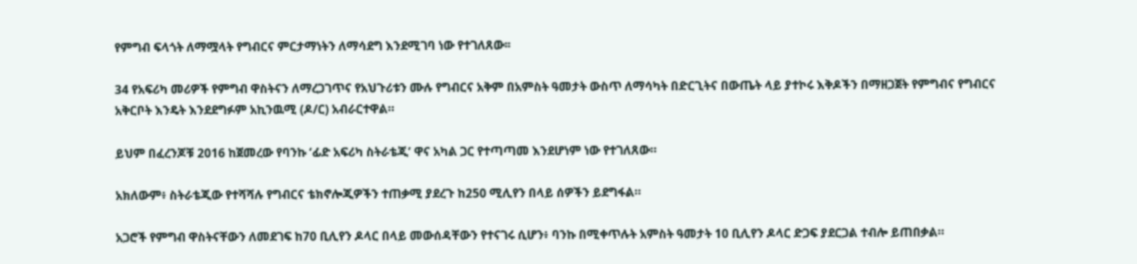የምግብ ፍላጎት ለማሟላት የግብርና ምርታማነትን ለማሳደግ እንደሚገባ ነው የተገለጸው፡፡

34 የአፍሪካ መሪዎች የምግብ ዋስትናን ለማረጋገጥና የአህጉሪቱን ሙሉ የግብርና አቅም በአምስት ዓመታት ውስጥ ለማሳካት በድርጊትና በውጤት ላይ ያተኮሩ እቅዶችን በማዘጋጀት የምግብና የግብርና አቅርቦት እንዴት እንደደግፉም አኪንዉሚ (ዶ/ር) አብራርተዋል።

ይህም በፈረንጆቹ 2016 ከጀመረው የባንኩ ‘ፊድ አፍሪካ ስትራቴጂ’ ዋና አካል ጋር የተጣጣመ እንደሆነም ነው የተገለጸው።

አክለውም፥ ስትራቴጂው የተሻሻሉ የግብርና ቴክኖሎጂዎችን ተጠቃሚ ያደረጉ ከ250 ሚሊየን በላይ ሰዎችን ይደግፋል።

አጋሮች የምግብ ዋስትናቸውን ለመደገፍ ከ70 ቢሊየን ዶላር በላይ መውሰዳቸውን የተናገሩ ሲሆን፥ ባንኩ በሚቀጥሉት አምስት ዓመታት 10 ቢሊየን ዶላር ድጋፍ ያደርጋል ተብሎ ይጠበቃል።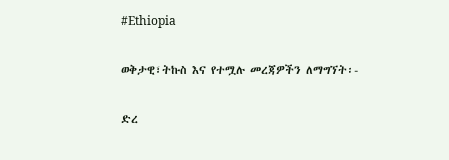#Ethiopia

ወቅታዊ፣ትኩስ እና የተሟሉ መረጃዎችን ለማግኘት፡-

ድረ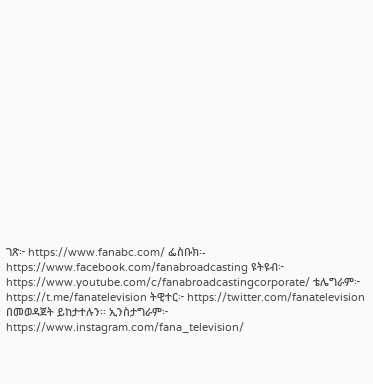ገጽ፦ https://www.fanabc.com/ ፌስቡክ፡- https://www.facebook.com/fanabroadcasting ዩትዩብ፦ https://www.youtube.com/c/fanabroadcastingcorporate/ ቴሌግራም፦ https://t.me/fanatelevision ትዊተር፦ https://twitter.com/fanatelevision በመወዳጀት ይከታተሉን፡፡ ኢንስታግራም፦ https://www.instagram.com/fana_television/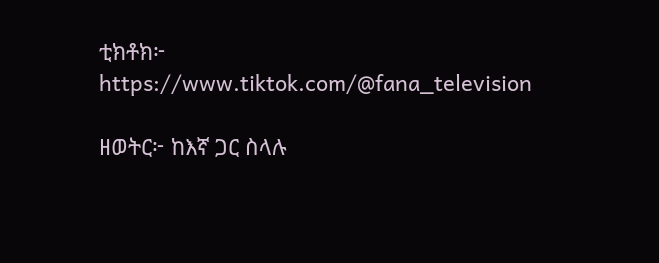ቲክቶክ፦ https://www.tiktok.com/@fana_television

ዘወትር፦ ከእኛ ጋር ስላሉ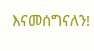እናመሰግናለን!